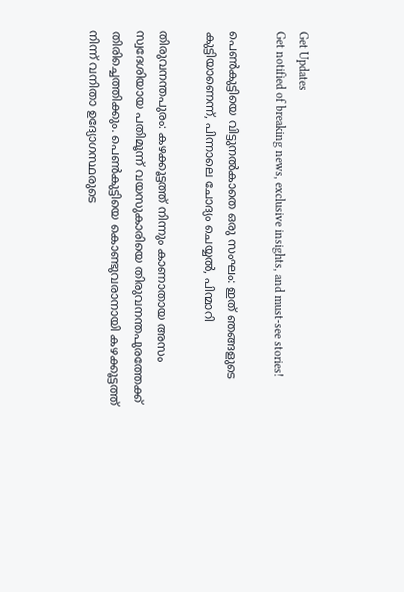Get Updates
Get notified of breaking news, exclusive insights, and must-see stories!

പെണ്‍കുട്ടിയെ വിട്ടുനല്‍കാതെ ഒരു സംഘം: ഇത് ഞങ്ങളുടെ കുട്ടിയാണെന്ന്, പിന്നാലെ ചോദ്യം ചെയ്യല്‍, പിന്മാറി

തിരുവനന്തപുരം: കഴക്കൂട്ടത്ത് നിന്നും കാണാതായ അസം സ്വദേശിയായ പതിമൂന്ന് വയസുകാരിയെ തിരുവനന്തപുരത്തേക്ക് തിരിച്ചെത്തിക്കും. പെണ്‍കുട്ടിയെ കൊണ്ടുവരാനായി കഴക്കൂട്ടത്ത് നിന്ന് വനിതാ ഉദ്യോഗസ്ഥരുടെ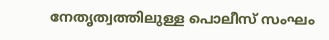നേതൃത്വത്തിലുള്ള പൊലീസ് സംഘം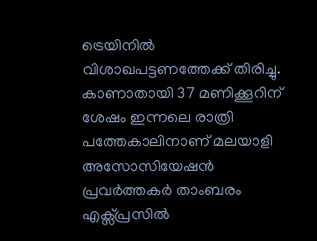ട്രെയിനിൽ വിശാഖപട്ടണത്തേക്ക് തിരിച്ചു. കാണാതായി 37 മണിക്കൂറിന് ശേഷം ഇന്നലെ രാത്രി പത്തേകാലിനാണ് മലയാളി അസോസിയേഷൻ പ്രവർത്തകർ താംബരം എക്സ്‍പ്രസിൽ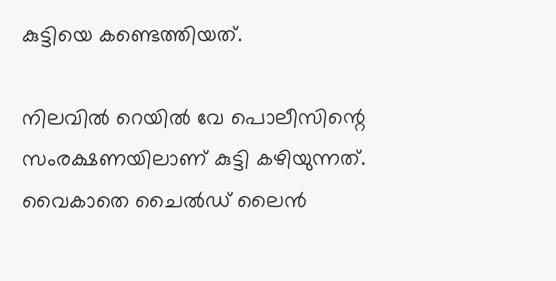കുട്ടിയെ കണ്ടെത്തിയത്.

നിലവില്‍ റെയില്‍ വേ പൊലീസിന്റെ സംരക്ഷണയിലാണ് കുട്ടി കഴിയുന്നത്. വൈകാതെ ചൈല്‍ഡ് ലൈന്‍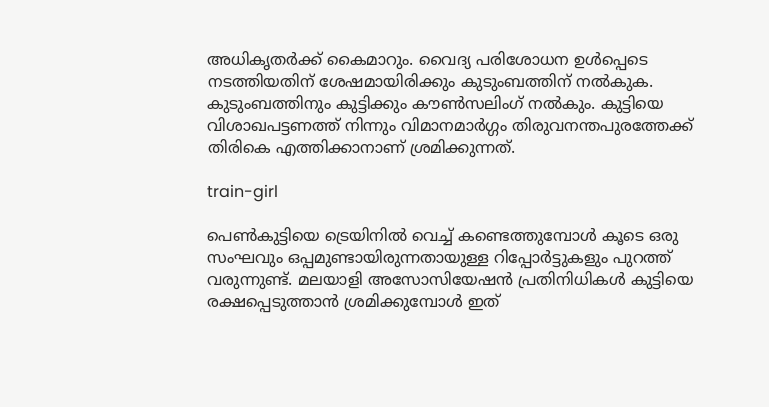അധികൃതർക്ക് കൈമാറും. വൈദ്യ പരിശോധന ഉള്‍പ്പെടെ നടത്തിയതിന് ശേഷമായിരിക്കും കുടുംബത്തിന് നല്‍കുക. കുടുംബത്തിനും കുട്ടിക്കും കൗൺസലിംഗ് നല്‍കും. കുട്ടിയെ വിശാഖപട്ടണത്ത് നിന്നും വിമാനമാർഗ്ഗം തിരുവനന്തപുരത്തേക്ക് തിരികെ എത്തിക്കാനാണ് ശ്രമിക്കുന്നത്.

train-girl

പെണ്‍കുട്ടിയെ ട്രെയിനില്‍ വെച്ച് കണ്ടെത്തുമ്പോള്‍ കൂടെ ഒരു സംഘവും ഒപ്പമുണ്ടായിരുന്നതായുള്ള റിപ്പോർട്ടുകളും പുറത്ത് വരുന്നുണ്ട്. മലയാളി അസോസിയേഷൻ പ്രതിനിധികൾ കുട്ടിയെ രക്ഷപ്പെടുത്താൻ ശ്രമിക്കുമ്പോൾ ഇത്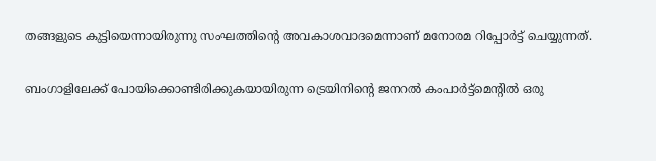തങ്ങളുടെ കുട്ടിയെന്നായിരുന്നു സംഘത്തിന്റെ അവകാശവാദമെന്നാണ് മനോരമ റിപ്പോർട്ട് ചെയ്യുന്നത്.

ബംഗാളിലേക്ക് പോയിക്കൊണ്ടിരിക്കുകയായിരുന്ന ട്രെയിനിന്റെ ജനറല്‍ കംപാർട്ട്മെന്റില്‍ ഒരു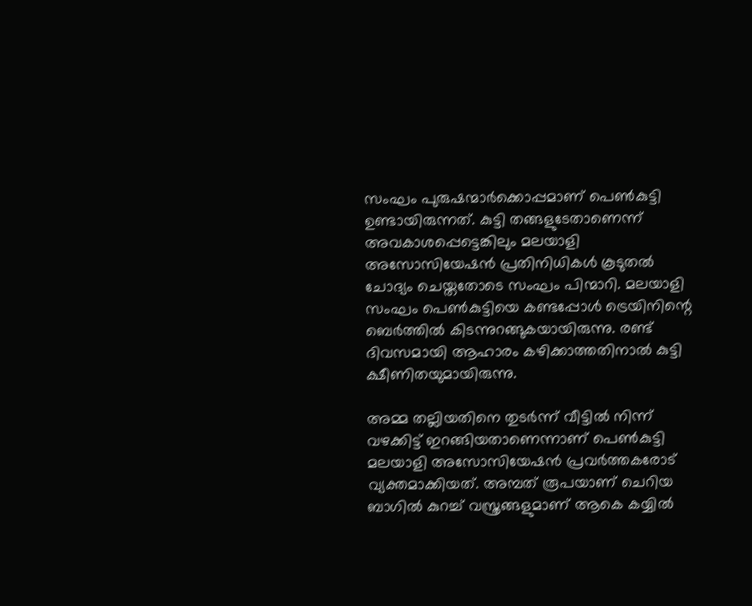സംഘം പുരുഷന്മാർക്കൊപ്പമാണ് പെണ്‍കുട്ടി ഉണ്ടായിരുന്നത്. കുട്ടി തങ്ങളുടേതാണെന്ന് അവകാശപ്പെട്ടെങ്കിലും മലയാളി അസോസിയേഷന്‍ പ്രതിനിധികള്‍ കൂടുതല്‍ ചോദ്യം ചെയ്തതോടെ സംഘം പിന്മാറി. മലയാളി സംഘം പെണ്‍കുട്ടിയെ കണ്ടപ്പോള്‍ ട്രെയിനിന്റെ ബെർത്തില്‍ കിടന്നുറങ്ങുകയായിരുന്നു. രണ്ട് ദിവസമായി ആഹാരം കഴിക്കാത്തതിനാല്‍ കുട്ടി ക്ഷീണിതയുമായിരുന്നു.

അമ്മ തല്ലിയതിനെ തുടർന്ന് വീട്ടില്‍ നിന്ന് വഴക്കിട്ട് ഇറങ്ങിയതാണെന്നാണ് പെണ്‍കുട്ടി മലയാളി അസോസിയേഷന്‍ പ്രവർത്തകരോട് വ്യക്തമാക്കിയത്. അമ്പത് രൂപയാണ് ചെറിയ ബാഗില്‍ കുറച്ച് വസ്ത്രങ്ങളുമാണ് ആകെ കയ്യില്‍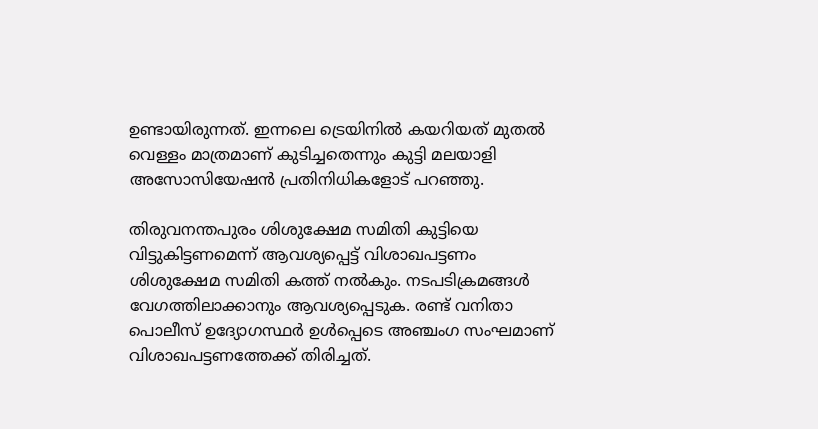ഉണ്ടായിരുന്നത്. ഇന്നലെ ട്രെയിനില്‍ കയറിയത് മുതല്‍ വെള്ളം മാത്രമാണ് കുടിച്ചതെന്നും കുട്ടി മലയാളി അസോസിയേഷൻ പ്രതിനിധികളോട് പറഞ്ഞു.

തിരുവനന്തപുരം ശിശുക്ഷേമ സമിതി കുട്ടിയെ വിട്ടുകിട്ടണമെന്ന് ആവശ്യപ്പെട്ട് വിശാഖപട്ടണം ശിശുക്ഷേമ സമിതി കത്ത് നൽകും. നടപടിക്രമങ്ങൾ വേഗത്തിലാക്കാനും ആവശ്യപ്പെടുക. രണ്ട് വനിതാ പൊലീസ് ഉദ്യോഗസ്ഥർ ഉൾപ്പെടെ അഞ്ചംഗ സംഘമാണ് വിശാഖപട്ടണത്തേക്ക് തിരിച്ചത്.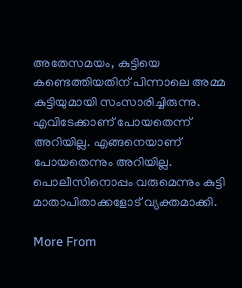അതേസമയം, കുട്ടിയെ കണ്ടെത്തിയതിന് പിന്നാലെ അമ്മ കുട്ടിയുമായി സംസാരിച്ചിരുന്നു. എവിടേക്കാണ് പോയതെന്ന് അറിയില്ല. എങ്ങനെയാണ് പോയതെന്നും അറിയില്ല. പൊലീസിനൊപ്പം വരുമെന്നും കുട്ടി മാതാപിതാക്കളോട് വ്യക്തമാക്കി.

More From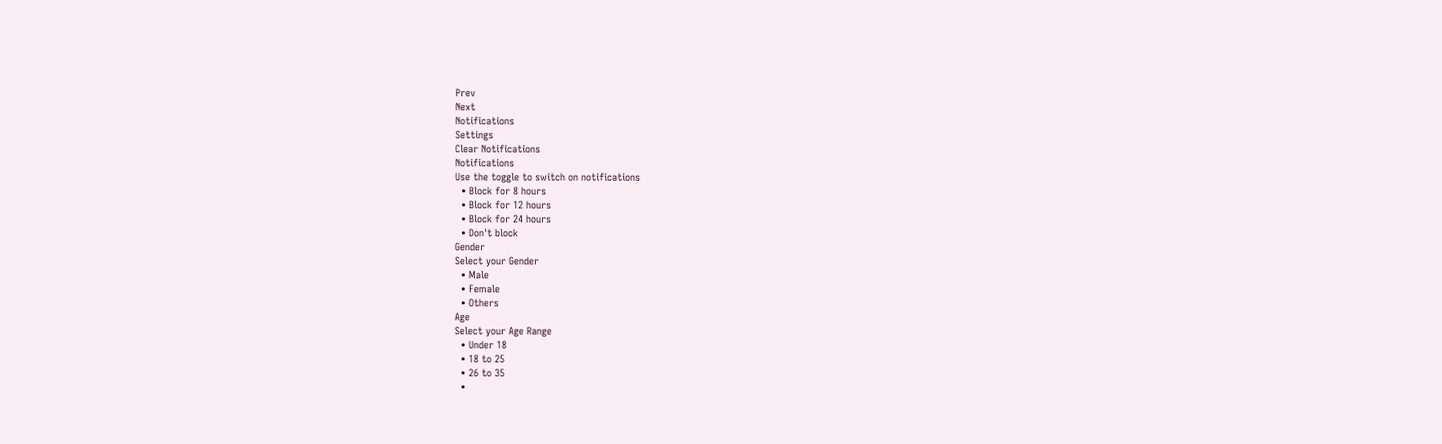Prev
Next
Notifications
Settings
Clear Notifications
Notifications
Use the toggle to switch on notifications
  • Block for 8 hours
  • Block for 12 hours
  • Block for 24 hours
  • Don't block
Gender
Select your Gender
  • Male
  • Female
  • Others
Age
Select your Age Range
  • Under 18
  • 18 to 25
  • 26 to 35
  •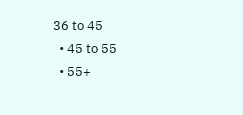36 to 45
  • 45 to 55
  • 55+